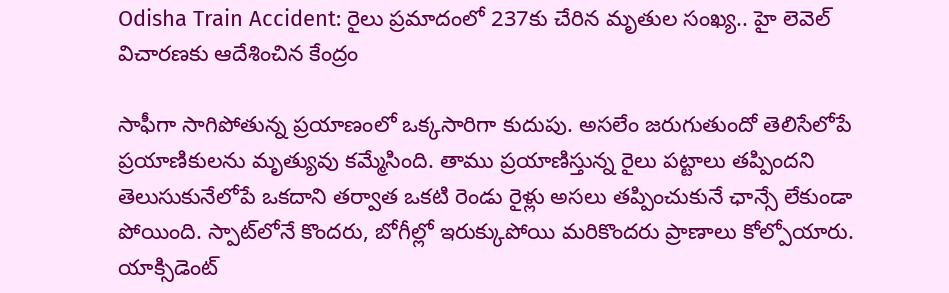Odisha Train Accident: రైలు ప్రమాదంలో 237కు చేరిన మృతుల సంఖ్య.. హై లెవెల్‌ విచారణకు ఆదేశించిన కేంద్రం

సాఫీగా సాగిపోతున్న ప్రయాణంలో ఒక్కసారిగా కుదుపు. అసలేం జరుగుతుందో తెలిసేలోపే ప్రయాణికులను మృత్యువు కమ్మేసింది. తాము ప్రయాణిస్తున్న రైలు పట్టాలు తప్పిందని తెలుసుకునేలోపే ఒకదాని తర్వాత ఒకటి రెండు రైళ్లు అసలు తప్పించుకునే ఛాన్సే లేకుండా పోయింది. స్పాట్‌లోనే కొందరు, బోగీల్లో ఇరుక్కుపోయి మరికొందరు ప్రాణాలు కోల్పోయారు. యాక్సిడెంట్‌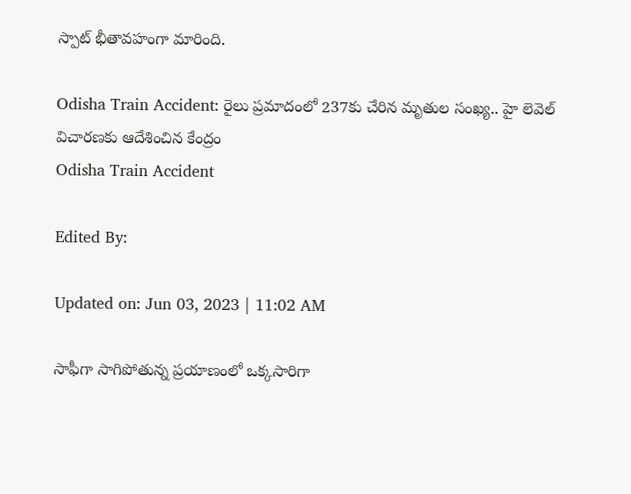స్పాట్‌ భీతావహంగా మారింది.

Odisha Train Accident: రైలు ప్రమాదంలో 237కు చేరిన మృతుల సంఖ్య.. హై లెవెల్‌ విచారణకు ఆదేశించిన కేంద్రం
Odisha Train Accident

Edited By:

Updated on: Jun 03, 2023 | 11:02 AM

సాఫీగా సాగిపోతున్న ప్రయాణంలో ఒక్కసారిగా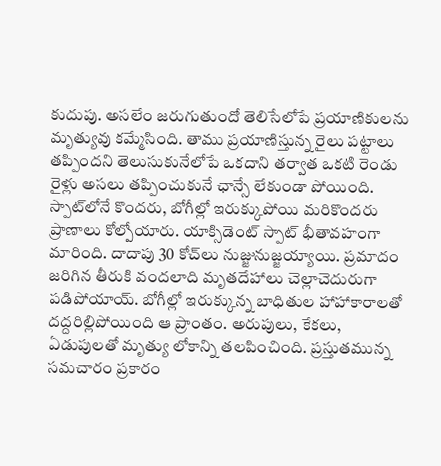కుదుపు. అసలేం జరుగుతుందో తెలిసేలోపే ప్రయాణికులను మృత్యువు కమ్మేసింది. తాము ప్రయాణిస్తున్న రైలు పట్టాలు తప్పిందని తెలుసుకునేలోపే ఒకదాని తర్వాత ఒకటి రెండు రైళ్లు అసలు తప్పించుకునే ఛాన్సే లేకుండా పోయింది. స్పాట్‌లోనే కొందరు, బోగీల్లో ఇరుక్కుపోయి మరికొందరు ప్రాణాలు కోల్పోయారు. యాక్సిడెంట్‌ స్పాట్‌ భీతావహంగా మారింది. దాదాపు 30 కోచ్‌లు నుజ్జునుజ్జయ్యాయి. ప్రమాదం జరిగిన తీరుకి వందలాది మృతదేహాలు చెల్లాచెదురుగా పడిపోయాయ్‌. బోగీల్లో ఇరుక్కున్న బాధితుల హాహాకారాలతో దద్దరిల్లిపోయింది ఆ ప్రాంతం. అరుపులు, కేకలు, ఏడుపులతో మృత్యు లోకాన్ని తలపించింది. ప్రస్తుతమున్న సమచారం ప్రకారం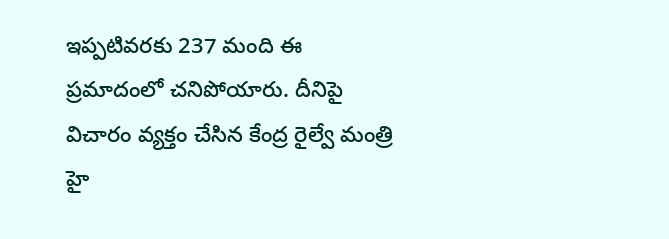ఇప్పటివరకు 237 మంది ఈ ప్రమాదంలో చనిపోయారు. దీనిపై విచారం వ్యక్తం చేసిన కేంద్ర రైల్వే మంత్రి హై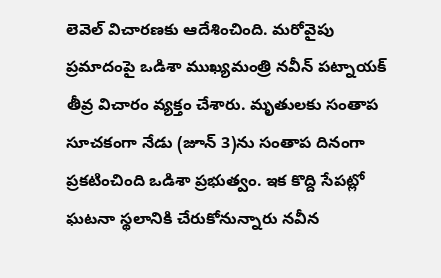లెవెల్‌ విచారణకు ఆదేశించింది. మరోవైపు ప్రమాదంపై ఒడిశా ముఖ్యమంత్రి నవీన్‌ పట్నాయక్‌ తీవ్ర విచారం వ్యక్తం చేశారు. మృతులకు సంతాప సూచకంగా నేడు (జూన్‌ 3)ను సంతాప దినంగా ప్రకటించింది ఒడిశా ప్రభుత్వం. ఇక కొద్ది సేపట్లో ఘటనా స్థలానికి చేరుకోనున్నారు నవీన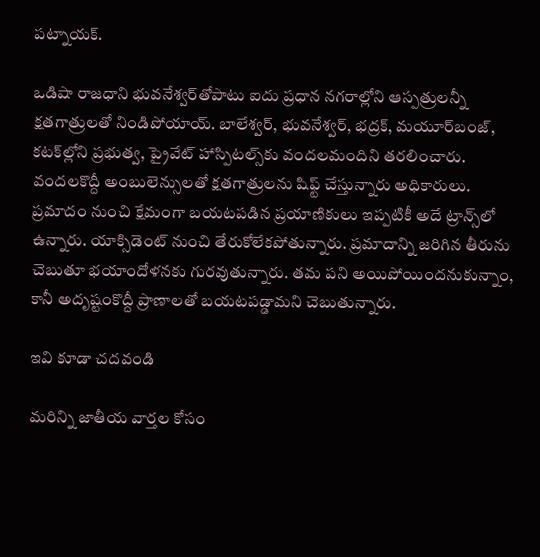పట్నాయక్‌.

ఒడిషా రాజధాని భువనేశ్వర్‌తోపాటు ఐదు ప్రధాన నగరాల్లోని ఆస్పత్రులన్నీ క్షతగాత్రులతో నిండిపోయాయ్‌. బాలేశ్వర్‌, భువనేశ్వర్‌, భద్రక్‌, మయూర్‌బంజ్‌, కటక్‌ల్లోని ప్రభుత్వ, ప్రైవేట్‌ హాస్పిటల్స్‌కు వందలమందిని తరలించారు. వందలకొద్దీ అంబులెన్సులతో క్షతగాత్రులను షిఫ్ట్‌ చేస్తున్నారు అధికారులు. ప్రమాదం నుంచి క్షేమంగా బయటపడిన ప్రయాణికులు ఇప్పటికీ అదే ట్రాన్స్‌లో ఉన్నారు. యాక్సిడెంట్‌ నుంచి తేరుకోలేకపోతున్నారు. ప్రమాదాన్ని జరిగిన తీరును చెబుతూ భయాందోళనకు గురవుతున్నారు. తమ పని అయిపోయిందనుకున్నాం, కానీ అదృష్టంకొద్దీ ప్రాణాలతో బయటపడ్డామని చెబుతున్నారు.

ఇవి కూడా చదవండి

మరిన్ని జాతీయ వార్తల కోసం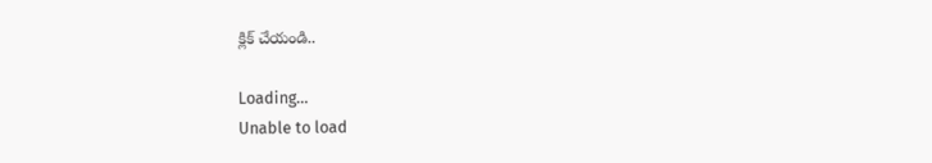క్లిక్ చేయండి..

Loading...
Unable to load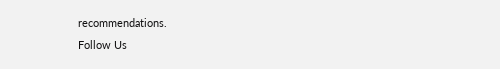recommendations.
Follow Us